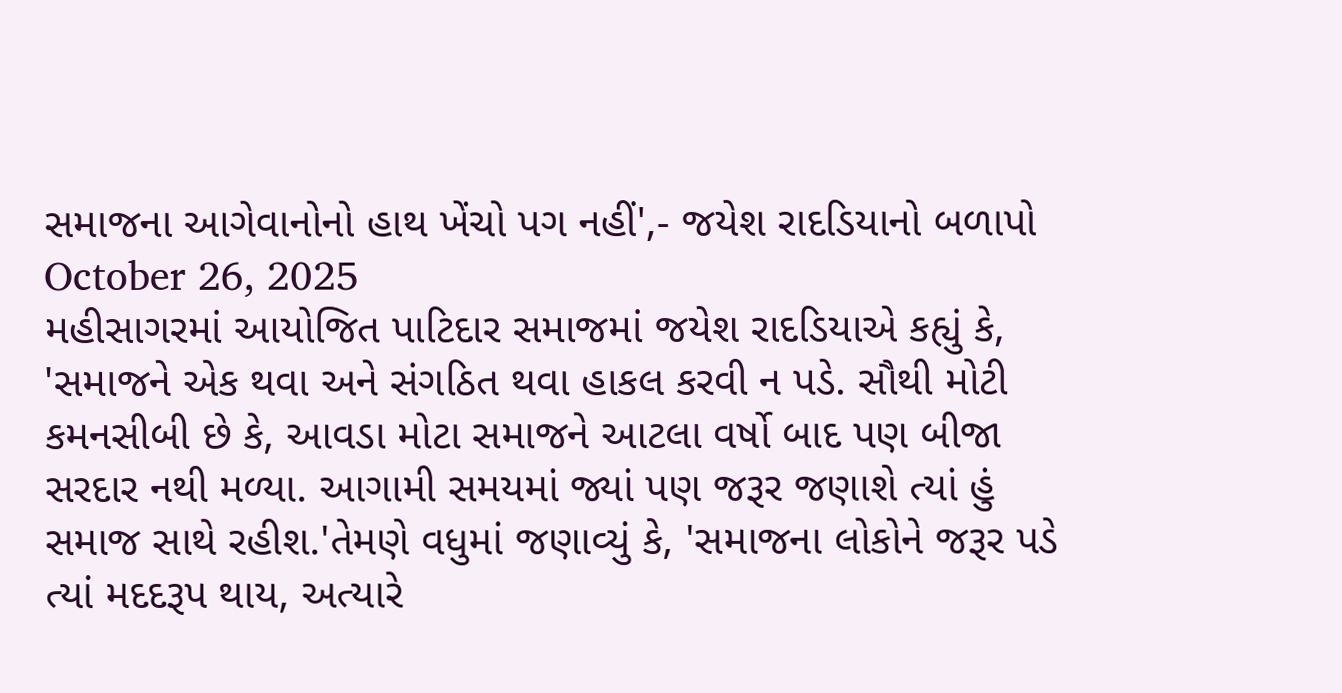સમાજના આગેવાનોનો હાથ ખેંચો પગ નહીં',- જયેશ રાદડિયાનો બળાપો
October 26, 2025
મહીસાગરમાં આયોજિત પાટિદાર સમાજમાં જયેશ રાદડિયાએ કહ્યું કે, 'સમાજને એક થવા અને સંગઠિત થવા હાકલ કરવી ન પડે. સૌથી મોટી કમનસીબી છે કે, આવડા મોટા સમાજને આટલા વર્ષો બાદ પણ બીજા સરદાર નથી મળ્યા. આગામી સમયમાં જ્યાં પણ જરૂર જણાશે ત્યાં હું સમાજ સાથે રહીશ.'તેમણે વધુમાં જણાવ્યું કે, 'સમાજના લોકોને જરૂર પડે ત્યાં મદદરૂપ થાય, અત્યારે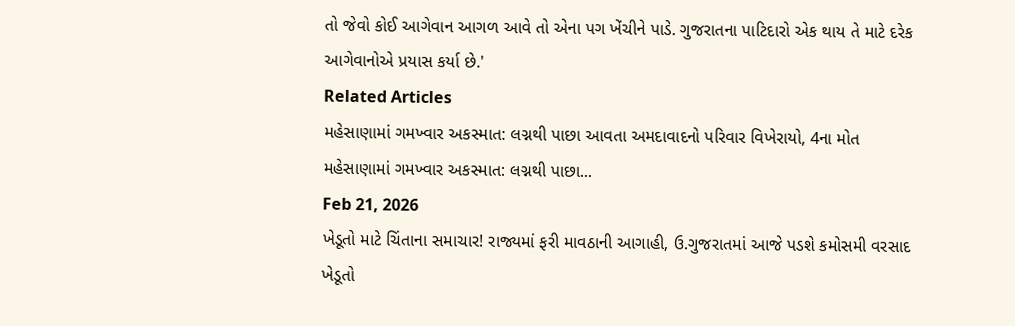તો જેવો કોઈ આગેવાન આગળ આવે તો એના પગ ખેંચીને પાડે. ગુજરાતના પાટિદારો એક થાય તે માટે દરેક આગેવાનોએ પ્રયાસ કર્યા છે.'
Related Articles
મહેસાણામાં ગમખ્વાર અકસ્માત: લગ્નથી પાછા આવતા અમદાવાદનો પરિવાર વિખેરાયો, 4ના મોત
મહેસાણામાં ગમખ્વાર અકસ્માત: લગ્નથી પાછા...
Feb 21, 2026
ખેડૂતો માટે ચિંતાના સમાચાર! રાજ્યમાં ફરી માવઠાની આગાહી, ઉ.ગુજરાતમાં આજે પડશે કમોસમી વરસાદ
ખેડૂતો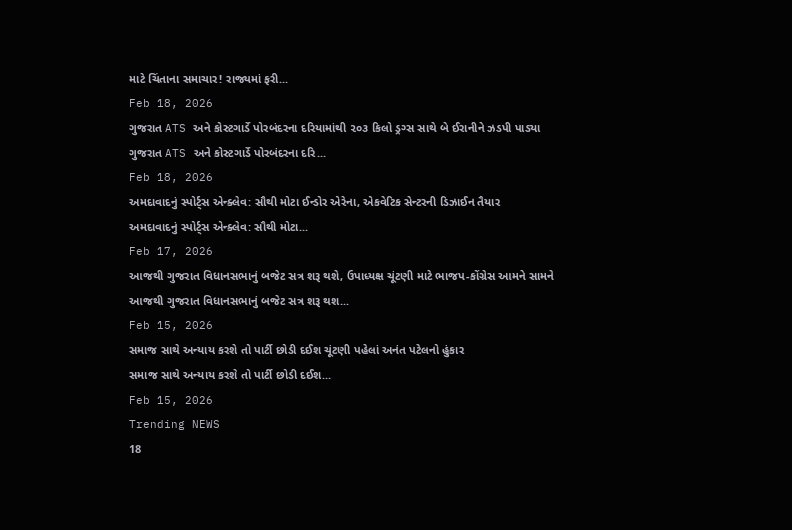માટે ચિંતાના સમાચાર! રાજ્યમાં ફરી...
Feb 18, 2026
ગુજરાત ATS અને કોસ્ટગાર્ડે પોરબંદરના દરિયામાંથી ૨૦૩ કિલો ડ્રગ્સ સાથે બે ઈરાનીને ઝડપી પાડ્યા
ગુજરાત ATS અને કોસ્ટગાર્ડે પોરબંદરના દરિ...
Feb 18, 2026
અમદાવાદનું સ્પોર્ટ્સ એન્ક્લેવ: સૌથી મોટા ઈન્ડોર એરેના, એકવેટિક સેન્ટરની ડિઝાઈન તૈયાર
અમદાવાદનું સ્પોર્ટ્સ એન્ક્લેવ: સૌથી મોટા...
Feb 17, 2026
આજથી ગુજરાત વિધાનસભાનું બજેટ સત્ર શરૂ થશે, ઉપાધ્યક્ષ ચૂંટણી માટે ભાજપ-કોંગ્રેસ આમને સામને
આજથી ગુજરાત વિધાનસભાનું બજેટ સત્ર શરૂ થશ...
Feb 15, 2026
સમાજ સાથે અન્યાય કરશે તો પાર્ટી છોડી દઈશ ચૂંટણી પહેલાં અનંત પટેલનો હુંકાર
સમાજ સાથે અન્યાય કરશે તો પાર્ટી છોડી દઈશ...
Feb 15, 2026
Trending NEWS
18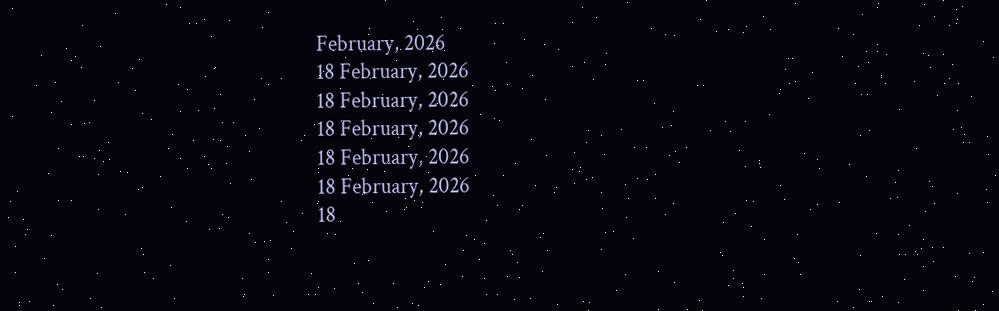February, 2026
18 February, 2026
18 February, 2026
18 February, 2026
18 February, 2026
18 February, 2026
18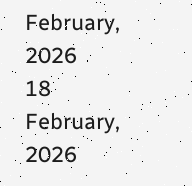February, 2026
18 February, 2026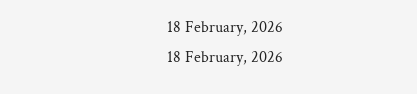18 February, 2026
18 February, 2026